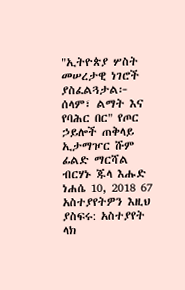"ኢትዮጵያ ሦስት መሠረታዊ ነገሮች ያስፈልጓታል፦ ሰላም፣ ልማት እና የባሕር በር" የጦር ኃይሎች ጠቅላይ ኢታማዦር ሹም ፊልድ ማርሻል ብርሃኑ ጁላ እሑድ ነሐሴ 10, 2018 67 አስተያየትዎን እዚህ ያስፍሩ: አስተያየት ላክ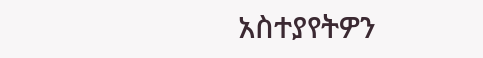አስተያየትዎን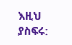እዚህ ያስፍሩ: